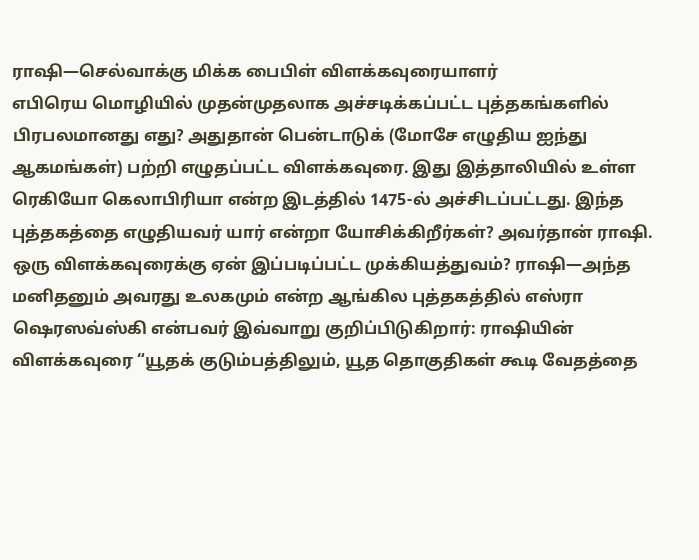ராஷி—செல்வாக்கு மிக்க பைபிள் விளக்கவுரையாளர்
எபிரெய மொழியில் முதன்முதலாக அச்சடிக்கப்பட்ட புத்தகங்களில் பிரபலமானது எது? அதுதான் பென்டாடுக் (மோசே எழுதிய ஐந்து ஆகமங்கள்) பற்றி எழுதப்பட்ட விளக்கவுரை. இது இத்தாலியில் உள்ள ரெகியோ கெலாபிரியா என்ற இடத்தில் 1475-ல் அச்சிடப்பட்டது. இந்த புத்தகத்தை எழுதியவர் யார் என்றா யோசிக்கிறீர்கள்? அவர்தான் ராஷி.
ஒரு விளக்கவுரைக்கு ஏன் இப்படிப்பட்ட முக்கியத்துவம்? ராஷி—அந்த மனிதனும் அவரது உலகமும் என்ற ஆங்கில புத்தகத்தில் எஸ்ரா ஷெரஸவ்ஸ்கி என்பவர் இவ்வாறு குறிப்பிடுகிறார்: ராஷியின் விளக்கவுரை “யூதக் குடும்பத்திலும், யூத தொகுதிகள் கூடி வேதத்தை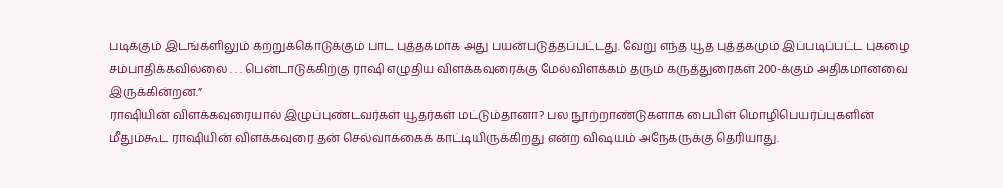படிக்கும் இடங்களிலும் கற்றுக்கொடுக்கும் பாட புத்தகமாக அது பயன்படுத்தப்பட்டது. வேறு எந்த யூத புத்தகமும் இப்படிப்பட்ட புகழை சம்பாதிக்கவில்லை . . . பென்டாடுக்கிற்கு ராஷி எழுதிய விளக்கவுரைக்கு மேல்விளக்கம் தரும் கருத்துரைகள் 200-க்கும் அதிகமானவை இருக்கின்றன.”
ராஷியின் விளக்கவுரையால் இழுப்புண்டவர்கள் யூதர்கள் மட்டும்தானா? பல நூற்றாண்டுகளாக பைபிள் மொழிபெயர்ப்புகளின் மீதும்கூட ராஷியின் விளக்கவுரை தன் செல்வாக்கைக் காட்டியிருக்கிறது என்ற விஷயம் அநேகருக்கு தெரியாது.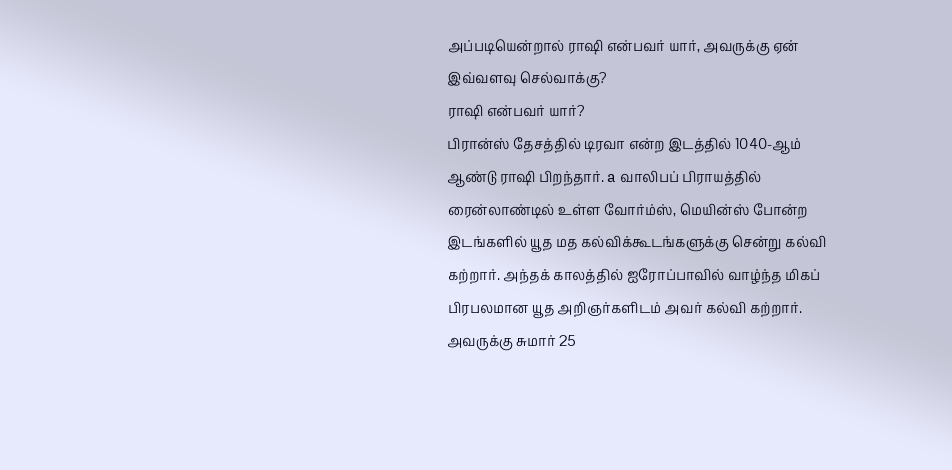அப்படியென்றால் ராஷி என்பவர் யார், அவருக்கு ஏன் இவ்வளவு செல்வாக்கு?
ராஷி என்பவர் யார்?
பிரான்ஸ் தேசத்தில் டிரவா என்ற இடத்தில் 1040-ஆம் ஆண்டு ராஷி பிறந்தார். a வாலிபப் பிராயத்தில் ரைன்லாண்டில் உள்ள வோர்ம்ஸ், மெயின்ஸ் போன்ற இடங்களில் யூத மத கல்விக்கூடங்களுக்கு சென்று கல்வி கற்றார். அந்தக் காலத்தில் ஐரோப்பாவில் வாழ்ந்த மிகப் பிரபலமான யூத அறிஞர்களிடம் அவர் கல்வி கற்றார். அவருக்கு சுமார் 25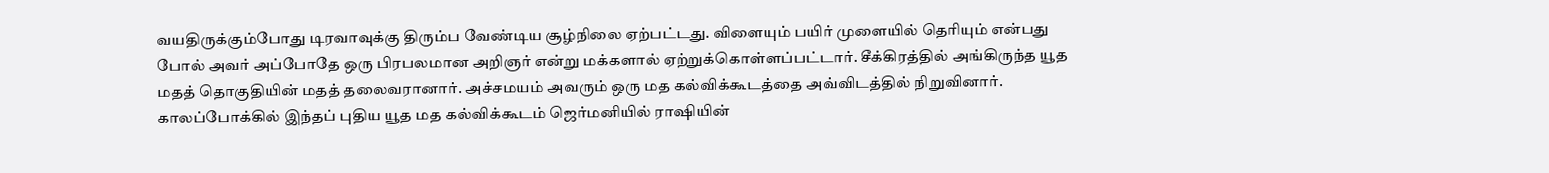வயதிருக்கும்போது டிரவாவுக்கு திரும்ப வேண்டிய சூழ்நிலை ஏற்பட்டது. விளையும் பயிர் முளையில் தெரியும் என்பது போல் அவர் அப்போதே ஒரு பிரபலமான அறிஞர் என்று மக்களால் ஏற்றுக்கொள்ளப்பட்டார். சீக்கிரத்தில் அங்கிருந்த யூத மதத் தொகுதியின் மதத் தலைவரானார். அச்சமயம் அவரும் ஒரு மத கல்விக்கூடத்தை அவ்விடத்தில் நிறுவினார். காலப்போக்கில் இந்தப் புதிய யூத மத கல்விக்கூடம் ஜெர்மனியில் ராஷியின்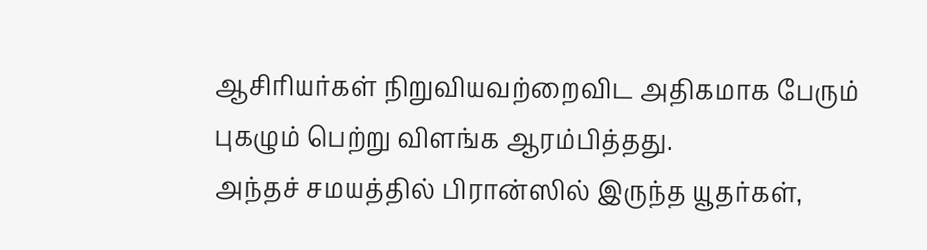ஆசிரியர்கள் நிறுவியவற்றைவிட அதிகமாக பேரும் புகழும் பெற்று விளங்க ஆரம்பித்தது.
அந்தச் சமயத்தில் பிரான்ஸில் இருந்த யூதர்கள்,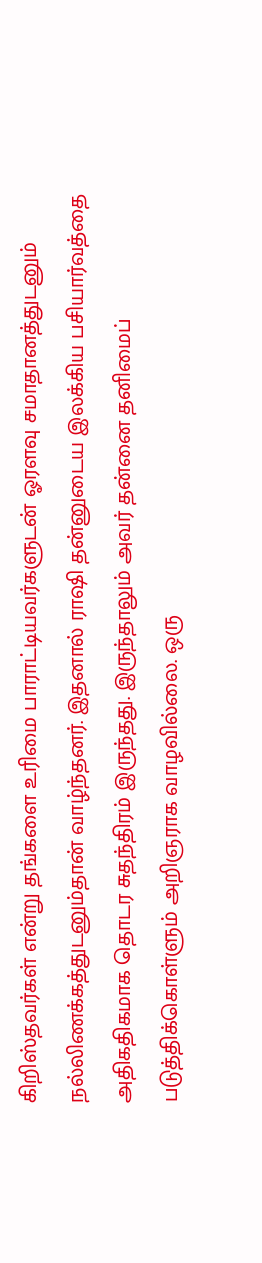கிறிஸ்தவர்கள் என்று தங்களை உரிமை பாராட்டியவர்களுடன் ஓரளவு சமாதானத்துடனும் நல்லிணக்கத்துடனும்தான் வாழ்ந்தனர். இதனால் ராஷி தன்னுடைய இலக்கிய பசியார்வத்தை அதிகதிகமாக தொடர சுதந்திரம் இருந்தது. இருந்தாலும் அவர் தன்னை தனிமைப் படுத்திக்கொள்ளும் அறிஞராக வாழவில்லை. ஒரு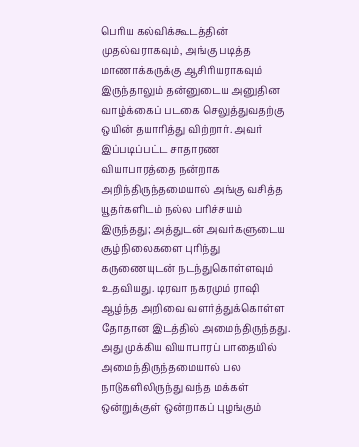பெரிய கல்விக்கூடத்தின் முதல்வராகவும், அங்கு படித்த மாணாக்கருக்கு ஆசிரியராகவும் இருந்தாலும் தன்னுடைய அனுதின வாழ்க்கைப் படகை செலுத்துவதற்கு ஒயின் தயாரித்து விற்றார். அவர் இப்படிப்பட்ட சாதாரண வியாபாரத்தை நன்றாக அறிந்திருந்தமையால் அங்கு வசித்த யூதர்களிடம் நல்ல பரிச்சயம் இருந்தது; அத்துடன் அவர்களுடைய சூழ்நிலைகளை புரிந்து கருணையுடன் நடந்துகொள்ளவும் உதவியது. டிரவா நகரமும் ராஷி ஆழ்ந்த அறிவை வளர்த்துக்கொள்ள தோதான இடத்தில் அமைந்திருந்தது. அது முக்கிய வியாபாரப் பாதையில் அமைந்திருந்தமையால் பல நாடுகளிலிருந்து வந்த மக்கள் ஒன்றுக்குள் ஒன்றாகப் புழங்கும்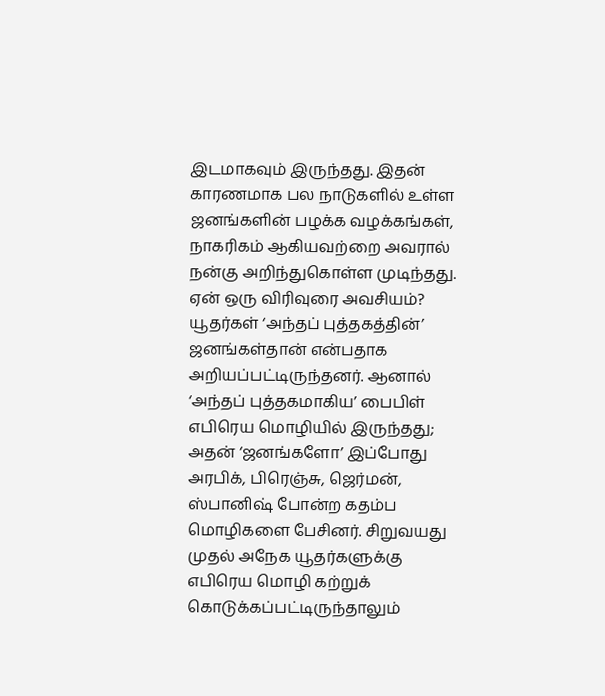இடமாகவும் இருந்தது. இதன் காரணமாக பல நாடுகளில் உள்ள ஜனங்களின் பழக்க வழக்கங்கள், நாகரிகம் ஆகியவற்றை அவரால் நன்கு அறிந்துகொள்ள முடிந்தது.
ஏன் ஒரு விரிவுரை அவசியம்?
யூதர்கள் ‘அந்தப் புத்தகத்தின்’ ஜனங்கள்தான் என்பதாக அறியப்பட்டிருந்தனர். ஆனால் ‘அந்தப் புத்தகமாகிய’ பைபிள் எபிரெய மொழியில் இருந்தது; அதன் ‘ஜனங்களோ’ இப்போது அரபிக், பிரெஞ்சு, ஜெர்மன், ஸ்பானிஷ் போன்ற கதம்ப மொழிகளை பேசினர். சிறுவயது முதல் அநேக யூதர்களுக்கு எபிரெய மொழி கற்றுக் கொடுக்கப்பட்டிருந்தாலும்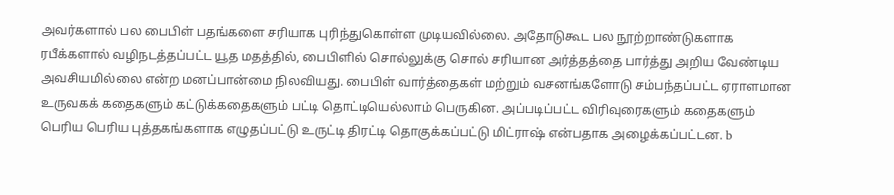அவர்களால் பல பைபிள் பதங்களை சரியாக புரிந்துகொள்ள முடியவில்லை. அதோடுகூட பல நூற்றாண்டுகளாக ரபீக்களால் வழிநடத்தப்பட்ட யூத மதத்தில், பைபிளில் சொல்லுக்கு சொல் சரியான அர்த்தத்தை பார்த்து அறிய வேண்டிய அவசியமில்லை என்ற மனப்பான்மை நிலவியது. பைபிள் வார்த்தைகள் மற்றும் வசனங்களோடு சம்பந்தப்பட்ட ஏராளமான உருவகக் கதைகளும் கட்டுக்கதைகளும் பட்டி தொட்டியெல்லாம் பெருகின. அப்படிப்பட்ட விரிவுரைகளும் கதைகளும் பெரிய பெரிய புத்தகங்களாக எழுதப்பட்டு உருட்டி திரட்டி தொகுக்கப்பட்டு மிட்ராஷ் என்பதாக அழைக்கப்பட்டன. b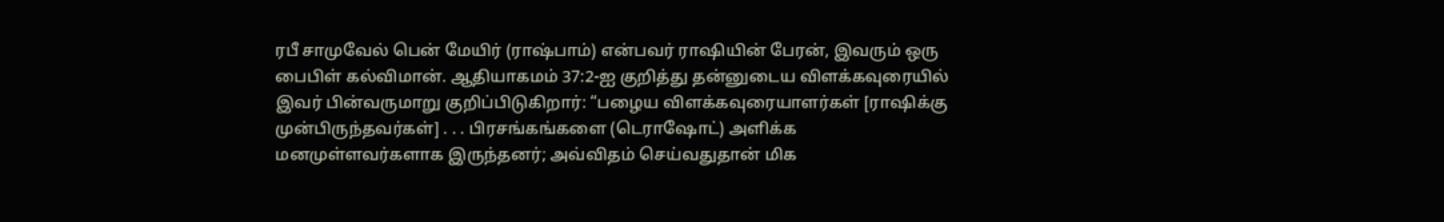ரபீ சாமுவேல் பென் மேயிர் (ராஷ்பாம்) என்பவர் ராஷியின் பேரன், இவரும் ஒரு பைபிள் கல்விமான். ஆதியாகமம் 37:2-ஐ குறித்து தன்னுடைய விளக்கவுரையில் இவர் பின்வருமாறு குறிப்பிடுகிறார்: “பழைய விளக்கவுரையாளர்கள் [ராஷிக்கு முன்பிருந்தவர்கள்] . . . பிரசங்கங்களை (டெராஷோட்) அளிக்க மனமுள்ளவர்களாக இருந்தனர்; அவ்விதம் செய்வதுதான் மிக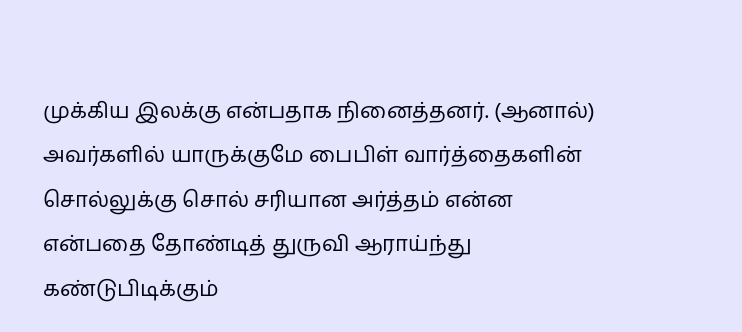முக்கிய இலக்கு என்பதாக நினைத்தனர். (ஆனால்) அவர்களில் யாருக்குமே பைபிள் வார்த்தைகளின் சொல்லுக்கு சொல் சரியான அர்த்தம் என்ன என்பதை தோண்டித் துருவி ஆராய்ந்து கண்டுபிடிக்கும்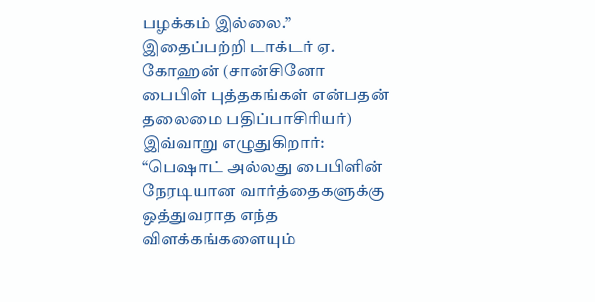பழக்கம் இல்லை.” இதைப்பற்றி டாக்டர் ஏ. கோஹன் (சான்சினோ பைபிள் புத்தகங்கள் என்பதன் தலைமை பதிப்பாசிரியர்) இவ்வாறு எழுதுகிறார்: “பெஷாட் அல்லது பைபிளின் நேரடியான வார்த்தைகளுக்கு ஒத்துவராத எந்த விளக்கங்களையும்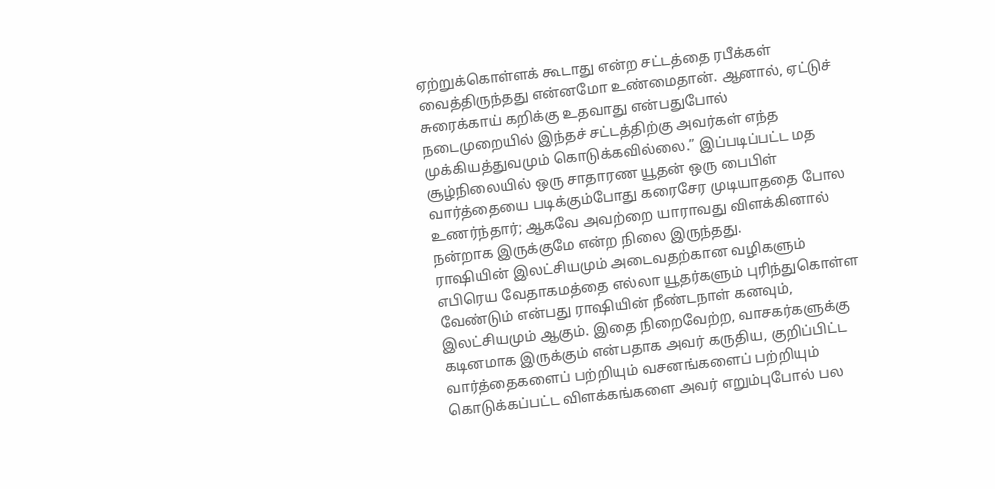ஏற்றுக்கொள்ளக் கூடாது என்ற சட்டத்தை ரபீக்கள் வைத்திருந்தது என்னமோ உண்மைதான். ஆனால், ஏட்டுச் சுரைக்காய் கறிக்கு உதவாது என்பதுபோல் நடைமுறையில் இந்தச் சட்டத்திற்கு அவர்கள் எந்த முக்கியத்துவமும் கொடுக்கவில்லை.” இப்படிப்பட்ட மத சூழ்நிலையில் ஒரு சாதாரண யூதன் ஒரு பைபிள் வார்த்தையை படிக்கும்போது கரைசேர முடியாததை போல உணர்ந்தார்; ஆகவே அவற்றை யாராவது விளக்கினால் நன்றாக இருக்குமே என்ற நிலை இருந்தது.
ராஷியின் இலட்சியமும் அடைவதற்கான வழிகளும்
எபிரெய வேதாகமத்தை எல்லா யூதர்களும் புரிந்துகொள்ள வேண்டும் என்பது ராஷியின் நீண்டநாள் கனவும், இலட்சியமும் ஆகும். இதை நிறைவேற்ற, வாசகர்களுக்கு கடினமாக இருக்கும் என்பதாக அவர் கருதிய, குறிப்பிட்ட வார்த்தைகளைப் பற்றியும் வசனங்களைப் பற்றியும் கொடுக்கப்பட்ட விளக்கங்களை அவர் எறும்புபோல் பல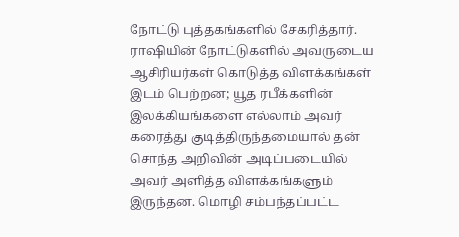நோட்டு புத்தகங்களில் சேகரித்தார். ராஷியின் நோட்டுகளில் அவருடைய ஆசிரியர்கள் கொடுத்த விளக்கங்கள் இடம் பெற்றன; யூத ரபீக்களின் இலக்கியங்களை எல்லாம் அவர் கரைத்து குடித்திருந்தமையால் தன் சொந்த அறிவின் அடிப்படையில் அவர் அளித்த விளக்கங்களும் இருந்தன. மொழி சம்பந்தப்பட்ட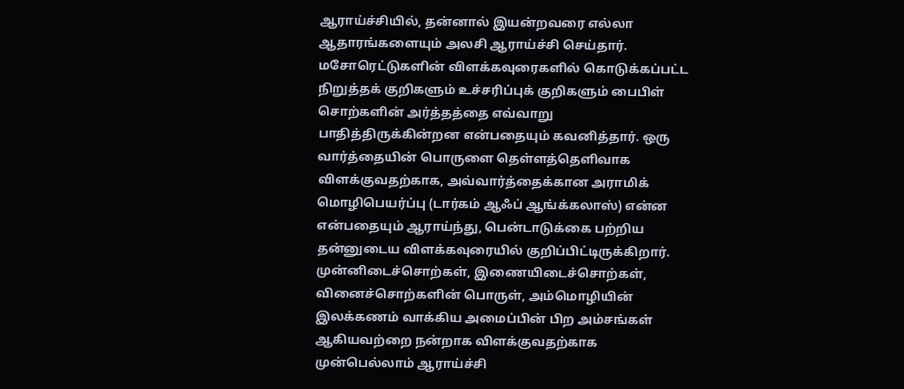ஆராய்ச்சியில், தன்னால் இயன்றவரை எல்லா ஆதாரங்களையும் அலசி ஆராய்ச்சி செய்தார். மசோரெட்டுகளின் விளக்கவுரைகளில் கொடுக்கப்பட்ட நிறுத்தக் குறிகளும் உச்சரிப்புக் குறிகளும் பைபிள் சொற்களின் அர்த்தத்தை எவ்வாறு பாதித்திருக்கின்றன என்பதையும் கவனித்தார். ஒரு வார்த்தையின் பொருளை தெள்ளத்தெளிவாக விளக்குவதற்காக, அவ்வார்த்தைக்கான அராமிக் மொழிபெயர்ப்பு (டார்கம் ஆஃப் ஆங்க்கலாஸ்) என்ன என்பதையும் ஆராய்ந்து, பென்டாடுக்கை பற்றிய தன்னுடைய விளக்கவுரையில் குறிப்பிட்டிருக்கிறார். முன்னிடைச்சொற்கள், இணையிடைச்சொற்கள், வினைச்சொற்களின் பொருள், அம்மொழியின் இலக்கணம் வாக்கிய அமைப்பின் பிற அம்சங்கள் ஆகியவற்றை நன்றாக விளக்குவதற்காக முன்பெல்லாம் ஆராய்ச்சி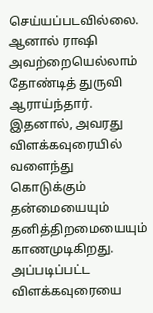செய்யப்படவில்லை. ஆனால் ராஷி அவற்றையெல்லாம் தோண்டித் துருவி ஆராய்ந்தார். இதனால், அவரது விளக்கவுரையில் வளைந்து கொடுக்கும் தன்மையையும் தனித்திறமையையும் காணமுடிகிறது. அப்படிப்பட்ட விளக்கவுரையை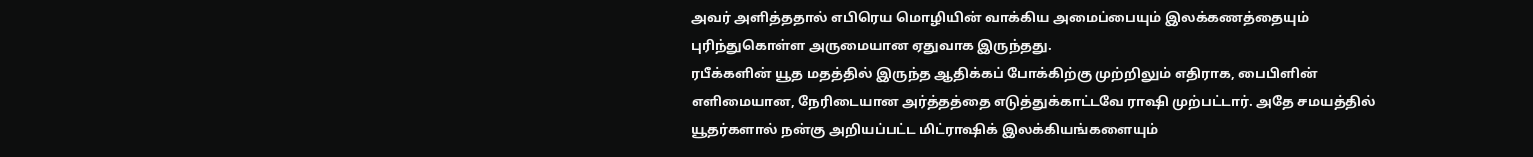அவர் அளித்ததால் எபிரெய மொழியின் வாக்கிய அமைப்பையும் இலக்கணத்தையும் புரிந்துகொள்ள அருமையான ஏதுவாக இருந்தது.
ரபீக்களின் யூத மதத்தில் இருந்த ஆதிக்கப் போக்கிற்கு முற்றிலும் எதிராக, பைபிளின் எளிமையான, நேரிடையான அர்த்தத்தை எடுத்துக்காட்டவே ராஷி முற்பட்டார். அதே சமயத்தில் யூதர்களால் நன்கு அறியப்பட்ட மிட்ராஷிக் இலக்கியங்களையும்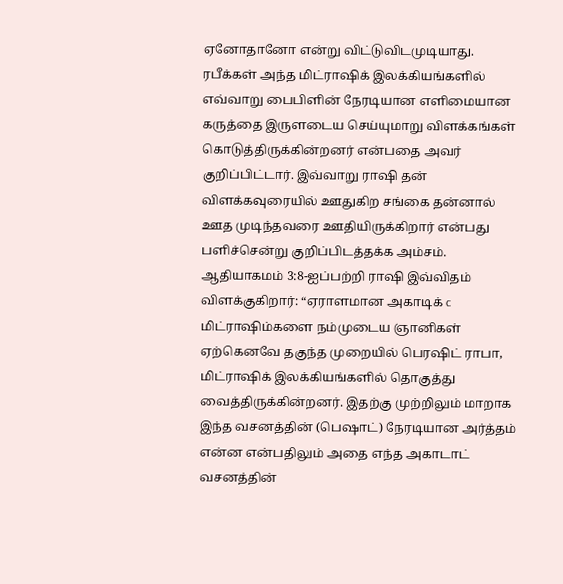ஏனோதானோ என்று விட்டுவிடமுடியாது. ரபீக்கள் அந்த மிட்ராஷிக் இலக்கியங்களில் எவ்வாறு பைபிளின் நேரடியான எளிமையான கருத்தை இருளடைய செய்யுமாறு விளக்கங்கள் கொடுத்திருக்கின்றனர் என்பதை அவர் குறிப்பிட்டார். இவ்வாறு ராஷி தன் விளக்கவுரையில் ஊதுகிற சங்கை தன்னால் ஊத முடிந்தவரை ஊதியிருக்கிறார் என்பது பளிச்சென்று குறிப்பிடத்தக்க அம்சம்.
ஆதியாகமம் 3:8-ஐப்பற்றி ராஷி இவ்விதம் விளக்குகிறார்: “ஏராளமான அகாடிக் c மிட்ராஷிம்களை நம்முடைய ஞானிகள் ஏற்கெனவே தகுந்த முறையில் பெரஷிட் ராபா, மிட்ராஷிக் இலக்கியங்களில் தொகுத்து வைத்திருக்கின்றனர். இதற்கு முற்றிலும் மாறாக இந்த வசனத்தின் (பெஷாட்) நேரடியான அர்த்தம் என்ன என்பதிலும் அதை எந்த அகாடாட் வசனத்தின்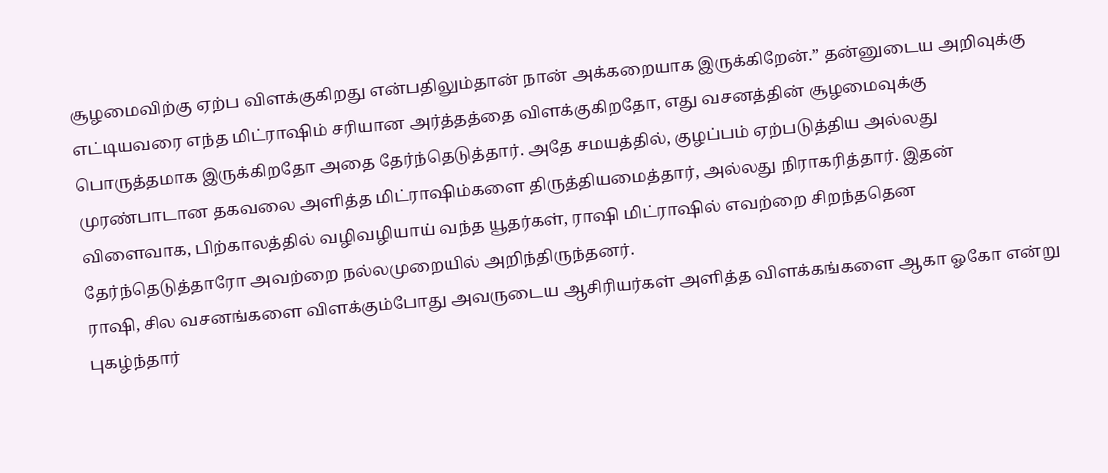சூழமைவிற்கு ஏற்ப விளக்குகிறது என்பதிலும்தான் நான் அக்கறையாக இருக்கிறேன்.” தன்னுடைய அறிவுக்கு எட்டியவரை எந்த மிட்ராஷிம் சரியான அர்த்தத்தை விளக்குகிறதோ, எது வசனத்தின் சூழமைவுக்கு பொருத்தமாக இருக்கிறதோ அதை தேர்ந்தெடுத்தார். அதே சமயத்தில், குழப்பம் ஏற்படுத்திய அல்லது முரண்பாடான தகவலை அளித்த மிட்ராஷிம்களை திருத்தியமைத்தார், அல்லது நிராகரித்தார். இதன் விளைவாக, பிற்காலத்தில் வழிவழியாய் வந்த யூதர்கள், ராஷி மிட்ராஷில் எவற்றை சிறந்ததென தேர்ந்தெடுத்தாரோ அவற்றை நல்லமுறையில் அறிந்திருந்தனர்.
ராஷி, சில வசனங்களை விளக்கும்போது அவருடைய ஆசிரியர்கள் அளித்த விளக்கங்களை ஆகா ஓகோ என்று புகழ்ந்தார்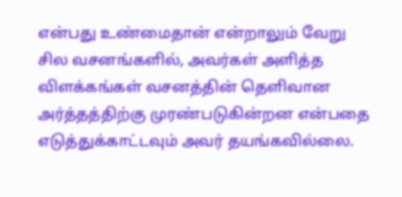என்பது உண்மைதான் என்றாலும் வேறு சில வசனங்களில், அவர்கள் அளித்த விளக்கங்கள் வசனத்தின் தெளிவான அர்த்தத்திற்கு முரண்படுகின்றன என்பதை எடுத்துக்காட்டவும் அவர் தயங்கவில்லை.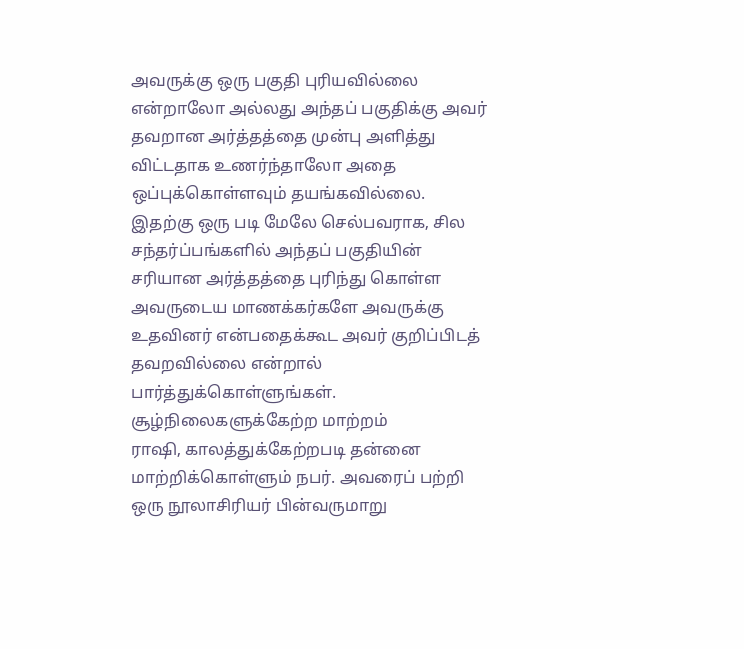அவருக்கு ஒரு பகுதி புரியவில்லை என்றாலோ அல்லது அந்தப் பகுதிக்கு அவர் தவறான அர்த்தத்தை முன்பு அளித்து விட்டதாக உணர்ந்தாலோ அதை ஒப்புக்கொள்ளவும் தயங்கவில்லை. இதற்கு ஒரு படி மேலே செல்பவராக, சில சந்தர்ப்பங்களில் அந்தப் பகுதியின் சரியான அர்த்தத்தை புரிந்து கொள்ள அவருடைய மாணக்கர்களே அவருக்கு உதவினர் என்பதைக்கூட அவர் குறிப்பிடத் தவறவில்லை என்றால் பார்த்துக்கொள்ளுங்கள்.
சூழ்நிலைகளுக்கேற்ற மாற்றம்
ராஷி, காலத்துக்கேற்றபடி தன்னை மாற்றிக்கொள்ளும் நபர். அவரைப் பற்றி ஒரு நூலாசிரியர் பின்வருமாறு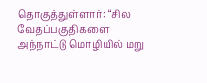தொகுத்துள்ளார்: “சில வேதப்பகுதிகளை அந்நாட்டு மொழியில் மறு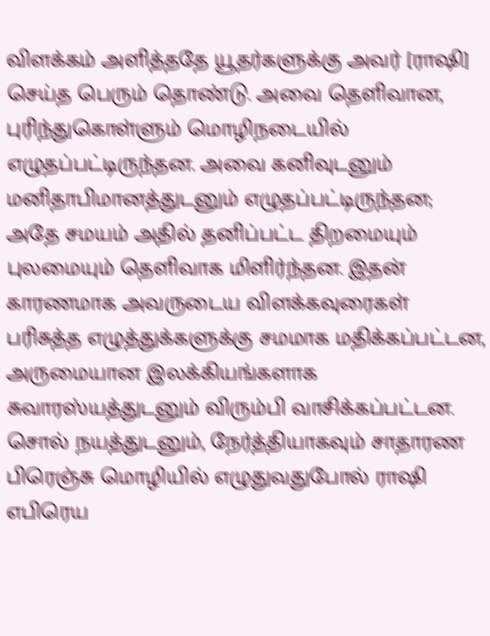விளக்கம் அளித்ததே யூதர்களுக்கு அவர் [ராஷி] செய்த பெரும் தொண்டு. அவை தெளிவான, புரிந்துகொள்ளும் மொழிநடையில் எழுதப்பட்டிருந்தன. அவை கனிவுடனும் மனிதாபிமானத்துடனும் எழுதப்பட்டிருந்தன; அதே சமயம் அதில் தனிப்பட்ட திறமையும் புலமையும் தெளிவாக மிளிர்ந்தன. இதன் காரணமாக அவருடைய விளக்கவுரைகள் பரிசுத்த எழுத்துக்களுக்கு சமமாக மதிக்கப்பட்டன, அருமையான இலக்கியங்களாக சுவாரஸ்யத்துடனும் விரும்பி வாசிக்கப்பட்டன. சொல் நயத்துடனும், நேர்த்தியாகவும் சாதாரண பிரெஞ்சு மொழியில் எழுதுவதுபோல் ராஷி எபிரெய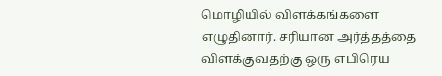மொழியில் விளக்கங்களை எழுதினார். சரியான அர்த்தத்தை விளக்குவதற்கு ஒரு எபிரெய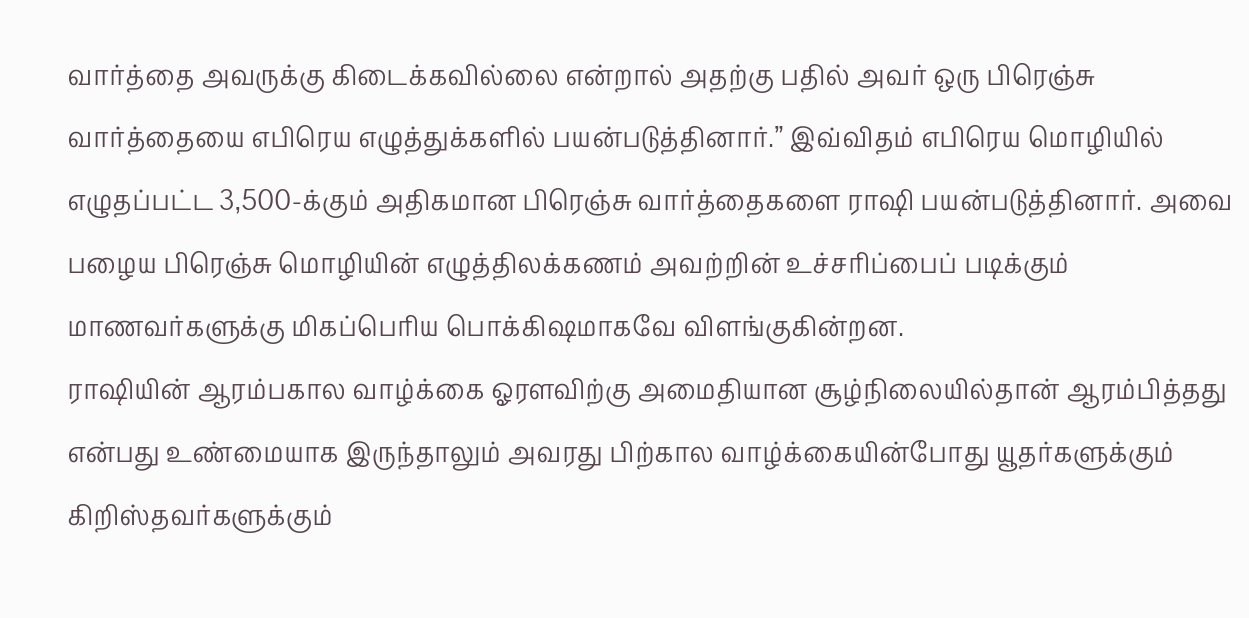வார்த்தை அவருக்கு கிடைக்கவில்லை என்றால் அதற்கு பதில் அவர் ஒரு பிரெஞ்சு வார்த்தையை எபிரெய எழுத்துக்களில் பயன்படுத்தினார்.” இவ்விதம் எபிரெய மொழியில் எழுதப்பட்ட 3,500-க்கும் அதிகமான பிரெஞ்சு வார்த்தைகளை ராஷி பயன்படுத்தினார். அவை பழைய பிரெஞ்சு மொழியின் எழுத்திலக்கணம் அவற்றின் உச்சரிப்பைப் படிக்கும் மாணவர்களுக்கு மிகப்பெரிய பொக்கிஷமாகவே விளங்குகின்றன.
ராஷியின் ஆரம்பகால வாழ்க்கை ஓரளவிற்கு அமைதியான சூழ்நிலையில்தான் ஆரம்பித்தது என்பது உண்மையாக இருந்தாலும் அவரது பிற்கால வாழ்க்கையின்போது யூதர்களுக்கும் கிறிஸ்தவர்களுக்கும்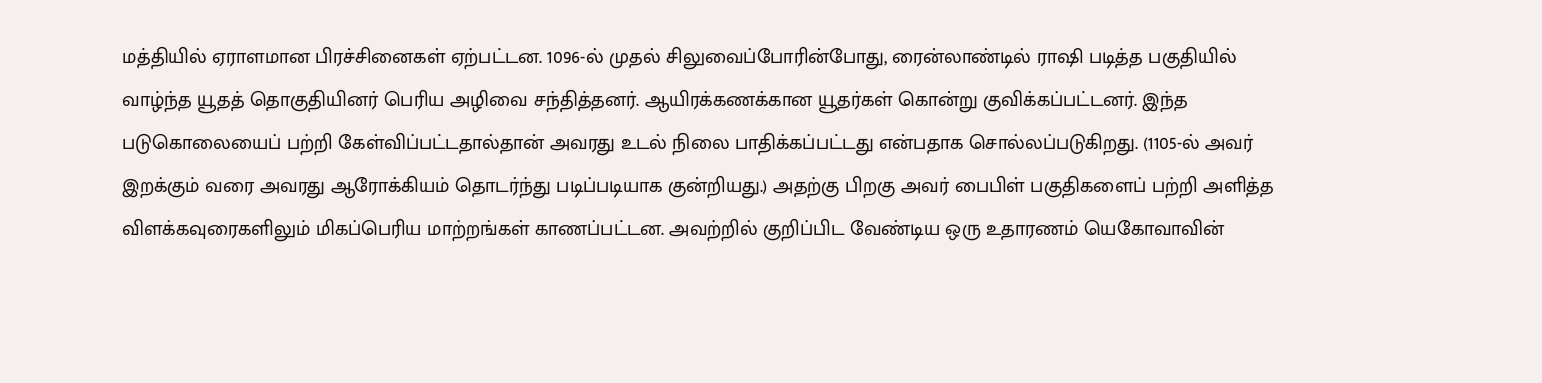மத்தியில் ஏராளமான பிரச்சினைகள் ஏற்பட்டன. 1096-ல் முதல் சிலுவைப்போரின்போது, ரைன்லாண்டில் ராஷி படித்த பகுதியில் வாழ்ந்த யூதத் தொகுதியினர் பெரிய அழிவை சந்தித்தனர். ஆயிரக்கணக்கான யூதர்கள் கொன்று குவிக்கப்பட்டனர். இந்த படுகொலையைப் பற்றி கேள்விப்பட்டதால்தான் அவரது உடல் நிலை பாதிக்கப்பட்டது என்பதாக சொல்லப்படுகிறது. (1105-ல் அவர் இறக்கும் வரை அவரது ஆரோக்கியம் தொடர்ந்து படிப்படியாக குன்றியது.) அதற்கு பிறகு அவர் பைபிள் பகுதிகளைப் பற்றி அளித்த விளக்கவுரைகளிலும் மிகப்பெரிய மாற்றங்கள் காணப்பட்டன. அவற்றில் குறிப்பிட வேண்டிய ஒரு உதாரணம் யெகோவாவின்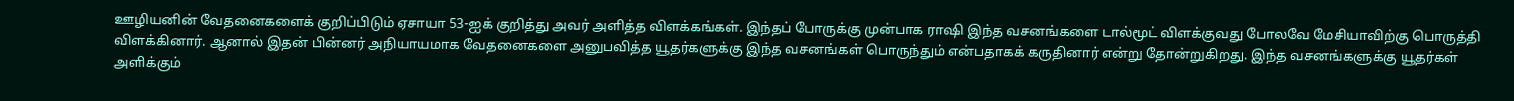ஊழியனின் வேதனைகளைக் குறிப்பிடும் ஏசாயா 53-ஐக் குறித்து அவர் அளித்த விளக்கங்கள். இந்தப் போருக்கு முன்பாக ராஷி இந்த வசனங்களை டால்மூட் விளக்குவது போலவே மேசியாவிற்கு பொருத்தி விளக்கினார். ஆனால் இதன் பின்னர் அநியாயமாக வேதனைகளை அனுபவித்த யூதர்களுக்கு இந்த வசனங்கள் பொருந்தும் என்பதாகக் கருதினார் என்று தோன்றுகிறது. இந்த வசனங்களுக்கு யூதர்கள் அளிக்கும்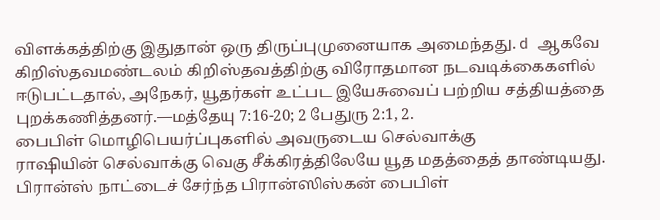விளக்கத்திற்கு இதுதான் ஒரு திருப்புமுனையாக அமைந்தது. d ஆகவே கிறிஸ்தவமண்டலம் கிறிஸ்தவத்திற்கு விரோதமான நடவடிக்கைகளில் ஈடுபட்டதால், அநேகர், யூதர்கள் உட்பட இயேசுவைப் பற்றிய சத்தியத்தை புறக்கணித்தனர்.—மத்தேயு 7:16-20; 2 பேதுரு 2:1, 2.
பைபிள் மொழிபெயர்ப்புகளில் அவருடைய செல்வாக்கு
ராஷியின் செல்வாக்கு வெகு சீக்கிரத்திலேயே யூத மதத்தைத் தாண்டியது. பிரான்ஸ் நாட்டைச் சேர்ந்த பிரான்ஸிஸ்கன் பைபிள்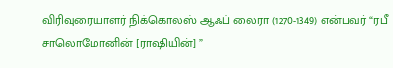விரிவுரையாளர் நிக்கொலஸ் ஆஃப் லைரா (1270-1349) என்பவர் “ரபீ சாலொமோனின் [ராஷியின்] ”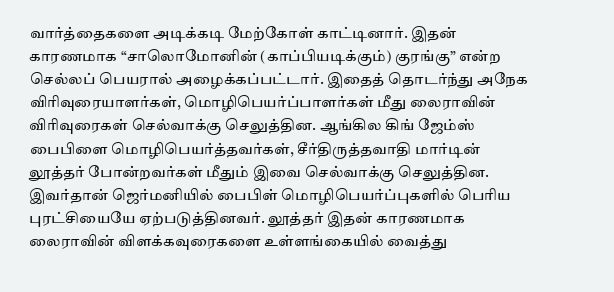வார்த்தைகளை அடிக்கடி மேற்கோள் காட்டினார். இதன் காரணமாக “சாலொமோனின் (காப்பியடிக்கும்) குரங்கு” என்ற செல்லப் பெயரால் அழைக்கப்பட்டார். இதைத் தொடர்ந்து அநேக விரிவுரையாளர்கள், மொழிபெயர்ப்பாளர்கள் மீது லைராவின் விரிவுரைகள் செல்வாக்கு செலுத்தின. ஆங்கில கிங் ஜேம்ஸ் பைபிளை மொழிபெயர்த்தவர்கள், சீர்திருத்தவாதி மார்டின் லூத்தர் போன்றவர்கள் மீதும் இவை செல்வாக்கு செலுத்தின. இவர்தான் ஜெர்மனியில் பைபிள் மொழிபெயர்ப்புகளில் பெரிய புரட்சியையே ஏற்படுத்தினவர். லூத்தர் இதன் காரணமாக லைராவின் விளக்கவுரைகளை உள்ளங்கையில் வைத்து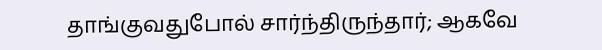தாங்குவதுபோல் சார்ந்திருந்தார்; ஆகவே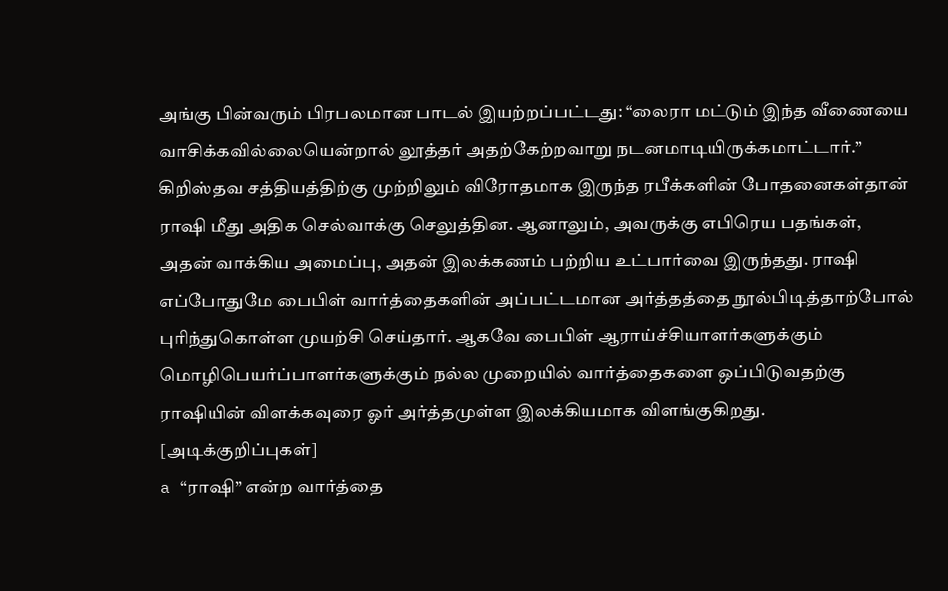அங்கு பின்வரும் பிரபலமான பாடல் இயற்றப்பட்டது: “லைரா மட்டும் இந்த வீணையை வாசிக்கவில்லையென்றால் லூத்தர் அதற்கேற்றவாறு நடனமாடியிருக்கமாட்டார்.”
கிறிஸ்தவ சத்தியத்திற்கு முற்றிலும் விரோதமாக இருந்த ரபீக்களின் போதனைகள்தான் ராஷி மீது அதிக செல்வாக்கு செலுத்தின. ஆனாலும், அவருக்கு எபிரெய பதங்கள், அதன் வாக்கிய அமைப்பு, அதன் இலக்கணம் பற்றிய உட்பார்வை இருந்தது. ராஷி எப்போதுமே பைபிள் வார்த்தைகளின் அப்பட்டமான அர்த்தத்தை நூல்பிடித்தாற்போல் புரிந்துகொள்ள முயற்சி செய்தார். ஆகவே பைபிள் ஆராய்ச்சியாளர்களுக்கும் மொழிபெயர்ப்பாளர்களுக்கும் நல்ல முறையில் வார்த்தைகளை ஒப்பிடுவதற்கு ராஷியின் விளக்கவுரை ஓர் அர்த்தமுள்ள இலக்கியமாக விளங்குகிறது.
[அடிக்குறிப்புகள்]
a “ராஷி” என்ற வார்த்தை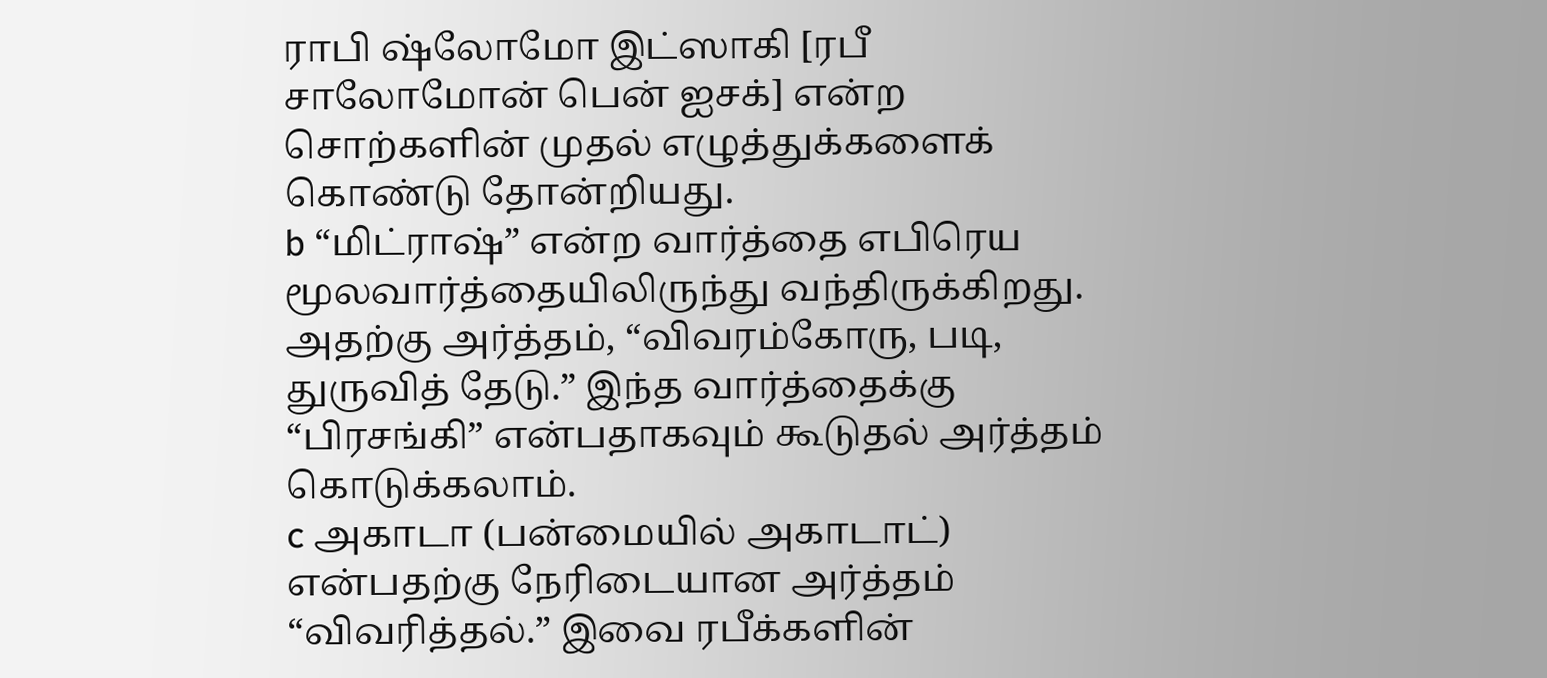ராபி ஷ்லோமோ இட்ஸாகி [ரபீ சாலோமோன் பென் ஐசக்] என்ற சொற்களின் முதல் எழுத்துக்களைக் கொண்டு தோன்றியது.
b “மிட்ராஷ்” என்ற வார்த்தை எபிரெய மூலவார்த்தையிலிருந்து வந்திருக்கிறது. அதற்கு அர்த்தம், “விவரம்கோரு, படி, துருவித் தேடு.” இந்த வார்த்தைக்கு “பிரசங்கி” என்பதாகவும் கூடுதல் அர்த்தம் கொடுக்கலாம்.
c அகாடா (பன்மையில் அகாடாட்) என்பதற்கு நேரிடையான அர்த்தம் “விவரித்தல்.” இவை ரபீக்களின்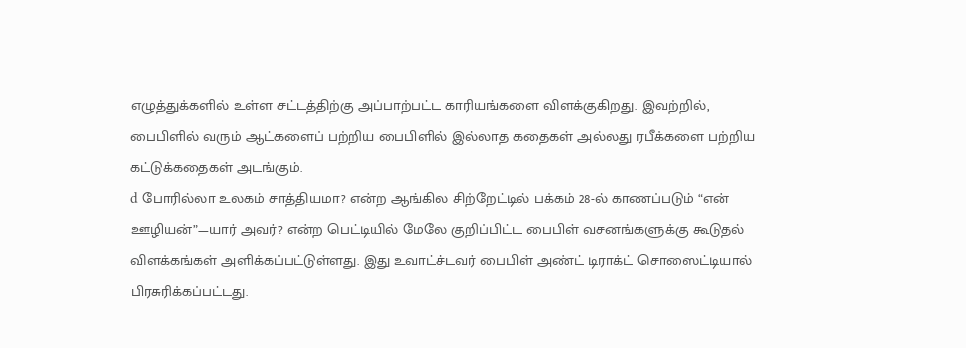எழுத்துக்களில் உள்ள சட்டத்திற்கு அப்பாற்பட்ட காரியங்களை விளக்குகிறது. இவற்றில், பைபிளில் வரும் ஆட்களைப் பற்றிய பைபிளில் இல்லாத கதைகள் அல்லது ரபீக்களை பற்றிய கட்டுக்கதைகள் அடங்கும்.
d போரில்லா உலகம் சாத்தியமா? என்ற ஆங்கில சிற்றேட்டில் பக்கம் 28-ல் காணப்படும் “என் ஊழியன்”—யார் அவர்? என்ற பெட்டியில் மேலே குறிப்பிட்ட பைபிள் வசனங்களுக்கு கூடுதல் விளக்கங்கள் அளிக்கப்பட்டுள்ளது. இது உவாட்ச்டவர் பைபிள் அண்ட் டிராக்ட் சொஸைட்டியால் பிரசுரிக்கப்பட்டது.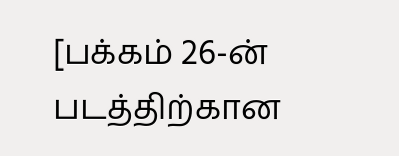[பக்கம் 26-ன் படத்திற்கான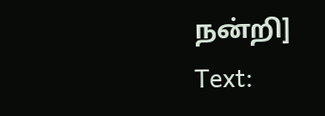நன்றி]
Text: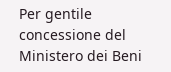Per gentile concessione del Ministero dei Beni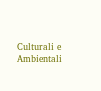Culturali e Ambientali